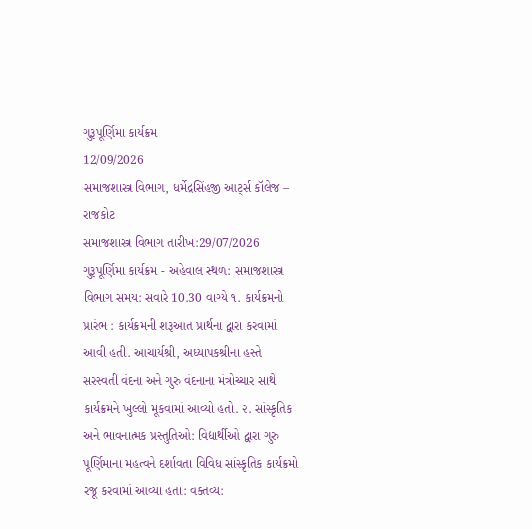ગુરૂપૂર્ણિમા કાર્યક્રમ
12/09/2026
સમાજશાસ્ત્ર વિભાગ, ધર્મેદ્રસિંહજી આર્ટ્સ કૉલેજ – રાજકોટ
સમાજશાસ્ત્ર વિભાગ તારીખ:29/07/2026 ગુરૂપૂર્ણિમા કાર્યક્રમ - અહેવાલ સ્થળ: સમાજશાસ્ત્ર વિભાગ સમય: સવારે 10.30 વાગ્યે ૧. કાર્યક્રમનો પ્રારંભ : કાર્યક્રમની શરૂઆત પ્રાર્થના દ્વારા કરવામાં આવી હતી. આચાર્યશ્રી, અધ્યાપકશ્રીના હસ્તે સરસ્વતી વંદના અને ગુરુ વંદનાના મંત્રોચ્ચાર સાથે કાર્યક્રમને ખુલ્લો મૂકવામાં આવ્યો હતો. ૨. સાંસ્કૃતિક અને ભાવનાત્મક પ્રસ્તુતિઓ: વિદ્યાર્થીઓ દ્વારા ગુરુ પૂર્ણિમાના મહત્વને દર્શાવતા વિવિધ સાંસ્કૃતિક કાર્યક્રમો રજૂ કરવામાં આવ્યા હતા: વક્તવ્ય: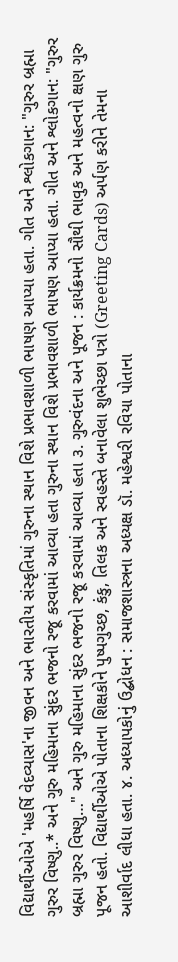વિદ્યાર્થીઓએ 'મહર્ષિ વેદવ્યાસ'ના જીવન અને ભારતીય સંસ્કૃતિમાં ગુરુના સ્થાન વિશે પ્રભાવશાળી ભાષણ આપ્યા હતા. ગીત અને શ્લોકગાન: "ગુરુર બ્રહ્મા ગુરુર વિષ્ણુ..* અને ગુરુ મહિમાના સુંદર ભજનો રજૂ કરવામાં આવ્યા હતા ગુરુના સ્થાન વિશે પ્રભાવશાળી ભાષણ આપ્યા હતા. ગીત અને શ્લોકગાન: "ગુરુર બ્રહ્મા ગુરુર વિષ્ણુ…" અને ગુરુ મહિમાના સુંદર ભજનો રજૂ કરવામાં આવ્યા હતા ૩. ગુરુવંદના અને પૂજન : કાર્યક્રમનો સૌથી ભાવુક અને મહત્વનો ક્ષણ ગુરુ પૂજન હતો. વિદ્યાર્થીઓએ પોતાના શિક્ષકોને પુષ્પગુચ્છ, કંકુ, તિલક અને સ્વહસ્તે બનાવેલા શુભેચ્છા પત્રો (Greeting Cards) અર્પણ કરીને તેમના આશીર્વાદ લીધા હતા. ૪. અધ્યાપકોનું ઉદ્બોધન : સમાજશાસ્ત્રના અધ્યક્ષ ડૉ. મહેશ્વરી રવિયા પોતાના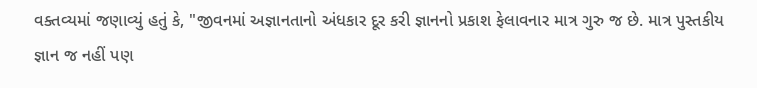વક્તવ્યમાં જણાવ્યું હતું કે, "જીવનમાં અજ્ઞાનતાનો અંધકાર દૂર કરી જ્ઞાનનો પ્રકાશ ફેલાવનાર માત્ર ગુરુ જ છે. માત્ર પુસ્તકીય જ્ઞાન જ નહીં પણ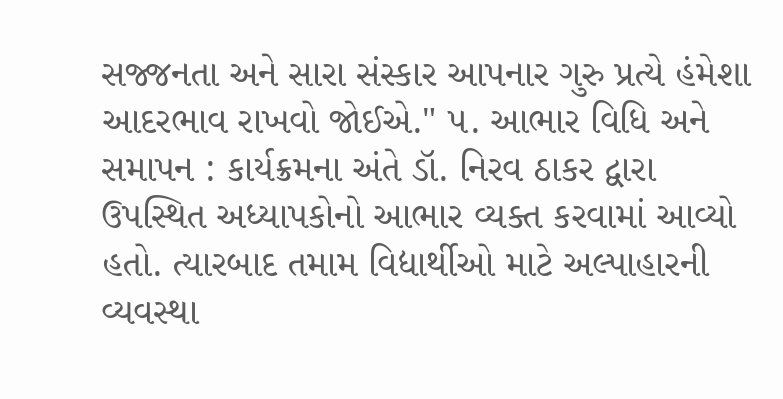સજ્જનતા અને સારા સંસ્કાર આપનાર ગુરુ પ્રત્યે હંમેશા આદરભાવ રાખવો જોઈએ." ૫. આભાર વિધિ અને સમાપન : કાર્યક્રમના અંતે ડૉ. નિરવ ઠાકર દ્વારા ઉપસ્થિત અધ્યાપકોનો આભાર વ્યક્ત કરવામાં આવ્યો હતો. ત્યારબાદ તમામ વિદ્યાર્થીઓ માટે અલ્પાહારની વ્યવસ્થા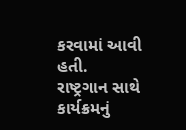કરવામાં આવી હતી. રાષ્ટ્રગાન સાથે કાર્યક્રમનું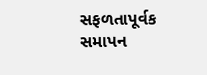સફળતાપૂર્વક સમાપન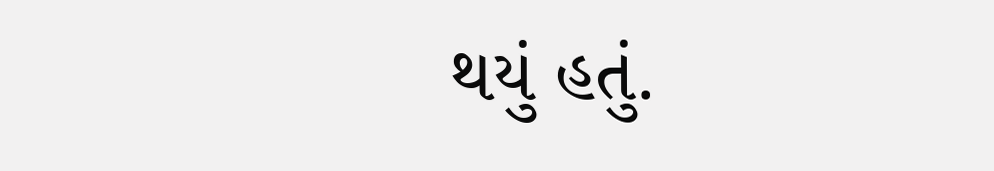થયું હતું.